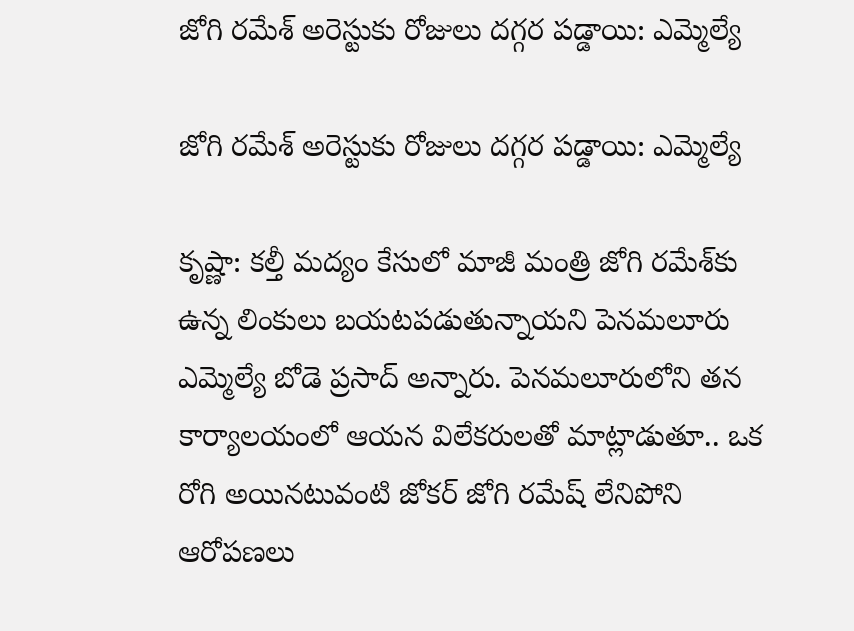జోగి రమేశ్ అరెస్టుకు రోజులు దగ్గర పడ్డాయి: ఎమ్మెల్యే

జోగి రమేశ్ అరెస్టుకు రోజులు దగ్గర పడ్డాయి: ఎమ్మెల్యే

కృష్ణా: కల్తీ మద్యం కేసులో మాజీ మంత్రి జోగి రమేశ్‌కు ఉన్న లింకులు బయటపడుతున్నాయని పెనమలూరు ఎమ్మెల్యే బోడె ప్రసాద్ అన్నారు. పెనమలూరులోని తన కార్యాలయంలో ఆయన విలేకరులతో మాట్లాడుతూ.. ఒక రోగి అయినటువంటి జోకర్ జోగి రమేష్ లేనిపోని ఆరోపణలు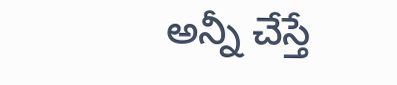అన్నీ చేస్తే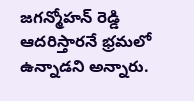జగన్మోహన్ రెడ్డి ఆదరిస్తారనే భ్రమలో ఉన్నాడని అన్నారు.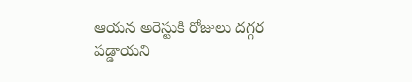ఆయన అరెస్టుకి రోజులు దగ్గర పడ్డాయని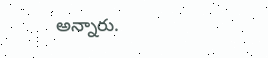అన్నారు.